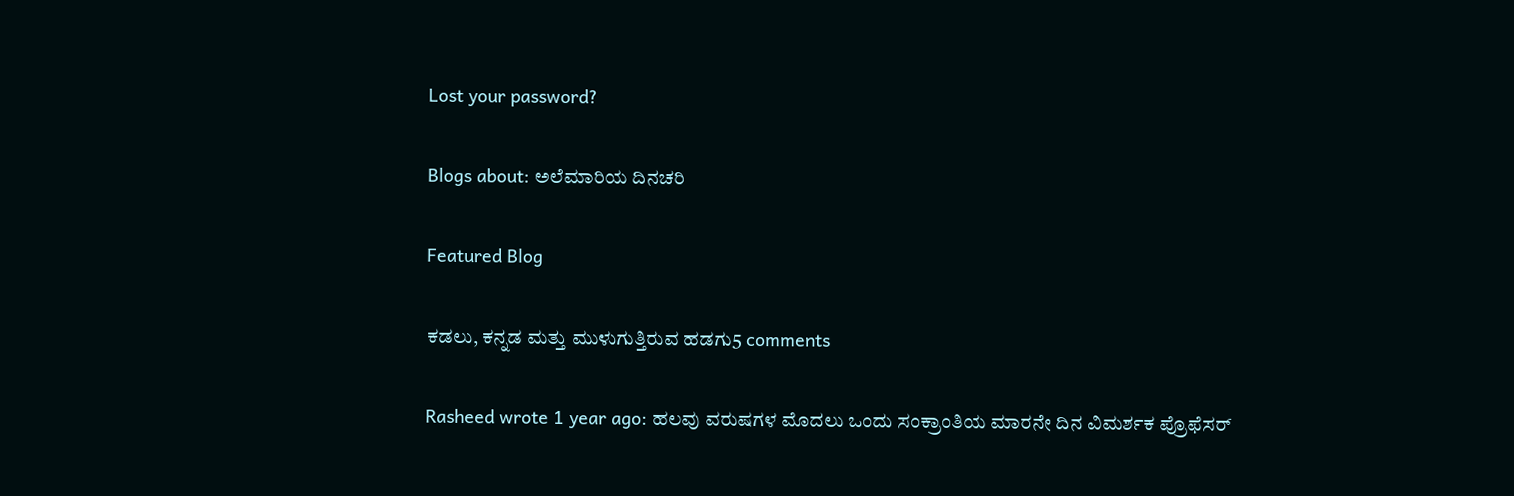Lost your password?

Blogs about: ಅಲೆಮಾರಿಯ ದಿನಚರಿ

Featured Blog

ಕಡಲು, ಕನ್ನಡ ಮತ್ತು ಮುಳುಗುತ್ತಿರುವ ಹಡಗು5 comments

Rasheed wrote 1 year ago: ಹಲವು ವರುಷಗಳ ಮೊದಲು ಒಂದು ಸಂಕ್ರಾಂತಿಯ ಮಾರನೇ ದಿನ ವಿಮರ್ಶಕ ಪ್ರೊಫೆಸರ್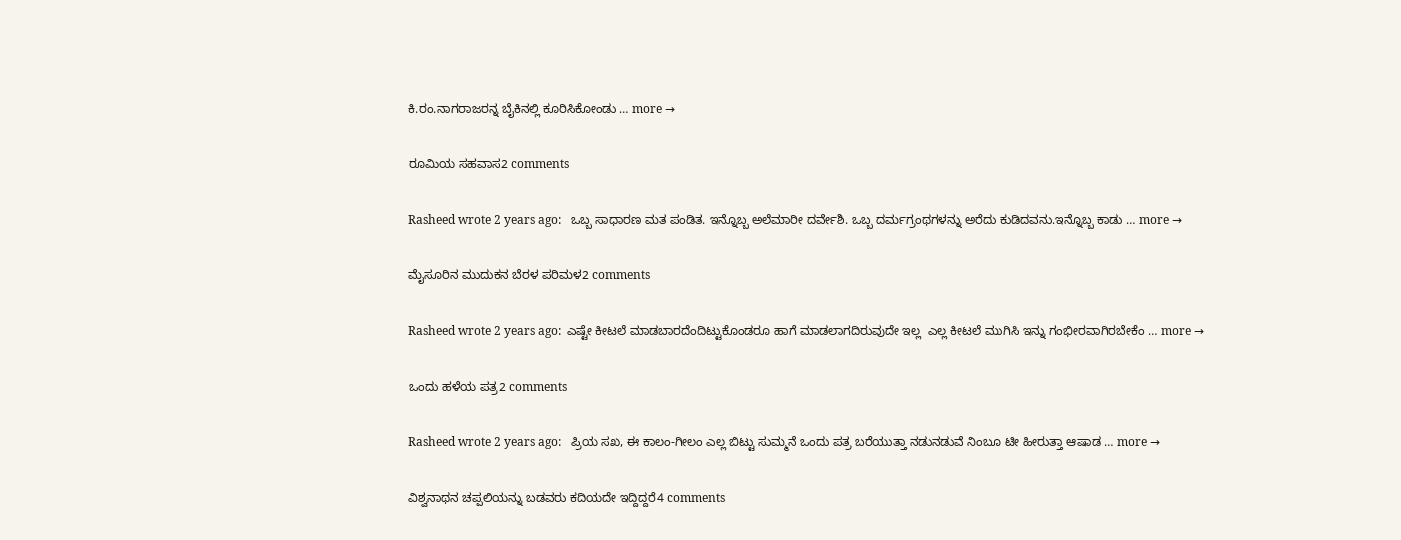ಕಿ.ರಂ.ನಾಗರಾಜರನ್ನ ಬೈಕಿನಲ್ಲಿ ಕೂರಿಸಿಕೋಂಡು … more →

ರೂಮಿಯ ಸಹವಾಸ2 comments

Rasheed wrote 2 years ago:   ಒಬ್ಬ ಸಾಧಾರಣ ಮತ ಪಂಡಿತ. ಇನ್ನೊಬ್ಬ ಅಲೆಮಾರೀ ದರ್ವೇಶಿ. ಒಬ್ಬ ದರ್ಮಗ್ರಂಥಗಳನ್ನು ಅರೆದು ಕುಡಿದವನು.ಇನ್ನೊಬ್ಬ ಕಾಡು … more →

ಮೈಸೂರಿನ ಮುದುಕನ ಬೆರಳ ಪರಿಮಳ2 comments

Rasheed wrote 2 years ago:  ಎಷ್ಟೇ ಕೀಟಲೆ ಮಾಡಬಾರದೆಂದಿಟ್ಟುಕೊಂಡರೂ ಹಾಗೆ ಮಾಡಲಾಗದಿರುವುದೇ ಇಲ್ಲ  ಎಲ್ಲ ಕೀಟಲೆ ಮುಗಿಸಿ ಇನ್ನು ಗಂಭೀರವಾಗಿರಬೇಕೆಂ … more →

ಒಂದು ಹಳೆಯ ಪತ್ರ2 comments

Rasheed wrote 2 years ago:   ಪ್ರಿಯ ಸಖ, ಈ ಕಾಲಂ-ಗೀಲಂ ಎಲ್ಲ ಬಿಟ್ಟು ಸುಮ್ಮನೆ ಒಂದು ಪತ್ರ ಬರೆಯುತ್ತಾ ನಡುನಡುವೆ ನಿಂಬೂ ಟೀ ಹೀರುತ್ತಾ ಆಷಾಡ … more →

ವಿಶ್ವನಾಥನ ಚಪ್ಪಲಿಯನ್ನು ಬಡವರು ಕದಿಯದೇ ಇದ್ದಿದ್ದರೆ4 comments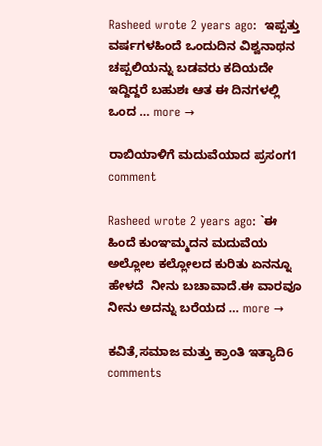Rasheed wrote 2 years ago:  ಇಪ್ಪತ್ತು ವರ್ಷಗಳಹಿಂದೆ ಒಂದುದಿನ ವಿಶ್ವನಾಥನ ಚಪ್ಪಲಿಯನ್ನು ಬಡವರು ಕದಿಯದೇ ಇದ್ದಿದ್ದರೆ ಬಹುಶಃ ಆತ ಈ ದಿನಗಳಲ್ಲಿ ಒಂದ … more →

ರಾಬಿಯಾಳಿಗೆ ಮದುವೆಯಾದ ಪ್ರಸಂಗ1 comment

Rasheed wrote 2 years ago: `ಈ ಹಿಂದೆ ಕುಂಞಮ್ಮದನ ಮದುವೆಯ ಅಲ್ಲೋಲ ಕಲ್ಲೋಲದ ಕುರಿತು ಏನನ್ನೂ ಹೇಳದೆ  ನೀನು ಬಚಾವಾದೆ.ಈ ವಾರವೂ ನೀನು ಅದನ್ನು ಬರೆಯದ … more →

ಕವಿತೆ,ಸಮಾಜ ಮತ್ತು ಕ್ರಾಂತಿ ಇತ್ಯಾದಿ6 comments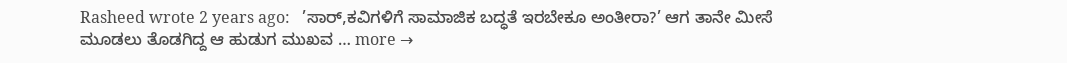Rasheed wrote 2 years ago:   ’ಸಾರ್,ಕವಿಗಳಿಗೆ ಸಾಮಾಜಿಕ ಬದ್ಧತೆ ಇರಬೇಕೂ ಅಂತೀರಾ?’ ಆಗ ತಾನೇ ಮೀಸೆ ಮೂಡಲು ತೊಡಗಿದ್ದ ಆ ಹುಡುಗ ಮುಖವ … more →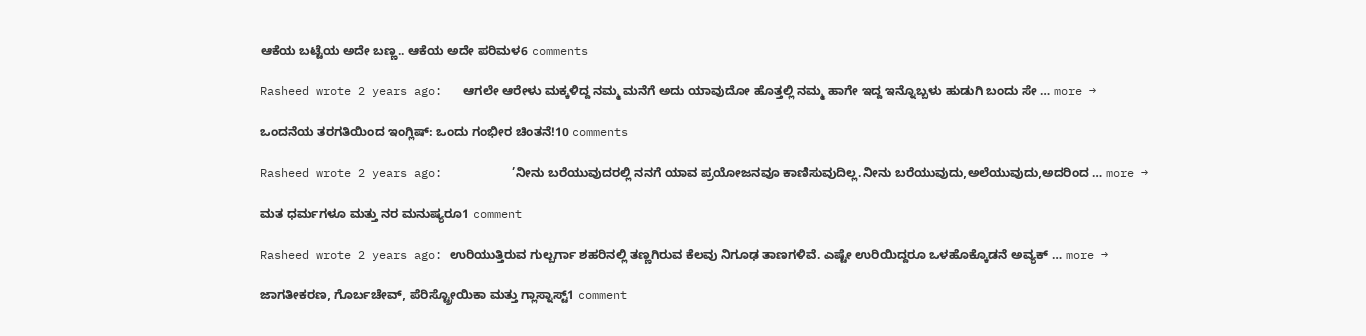ಆಕೆಯ ಬಟ್ಟೆಯ ಅದೇ ಬಣ್ಣ.. ಆಕೆಯ ಅದೇ ಪರಿಮಳ6 comments

Rasheed wrote 2 years ago:   ಆಗಲೇ ಆರೇಳು ಮಕ್ಕಳಿದ್ದ ನಮ್ಮ ಮನೆಗೆ ಅದು ಯಾವುದೋ ಹೊತ್ತಲ್ಲಿ ನಮ್ಮ ಹಾಗೇ ಇದ್ದ ಇನ್ನೊಬ್ಬಳು ಹುಡುಗಿ ಬಂದು ಸೇ … more →

ಒಂದನೆಯ ತರಗತಿಯಿಂದ ಇಂಗ್ಲಿಷ್: ಒಂದು ಗಂಭೀರ ಚಿಂತನೆ!10 comments

Rasheed wrote 2 years ago:          ’ನೀನು ಬರೆಯುವುದರಲ್ಲಿ ನನಗೆ ಯಾವ ಪ್ರಯೋಜನವೂ ಕಾಣಿಸುವುದಿಲ್ಲ.ನೀನು ಬರೆಯುವುದು,ಅಲೆಯುವುದು,ಅದರಿಂದ … more →

ಮತ ಧರ್ಮಗಳೂ ಮತ್ತು ನರ ಮನುಷ್ಯರೂ1 comment

Rasheed wrote 2 years ago: ಉರಿಯುತ್ತಿರುವ ಗುಲ್ಬರ್ಗಾ ಶಹರಿನಲ್ಲಿ ತಣ್ಣಗಿರುವ ಕೆಲವು ನಿಗೂಢ ತಾಣಗಳಿವೆ. ಎಷ್ಟೇ ಉರಿಯಿದ್ದರೂ ಒಳಹೊಕ್ಕೊಡನೆ ಅವ್ಯಕ್ … more →

ಜಾಗತೀಕರಣ, ಗೊರ್ಬಚೇವ್, ಪೆರಿಸ್ಟ್ರೋಯಿಕಾ ಮತ್ತು ಗ್ಲಾಸ್ನಾಸ್ಟ್1 comment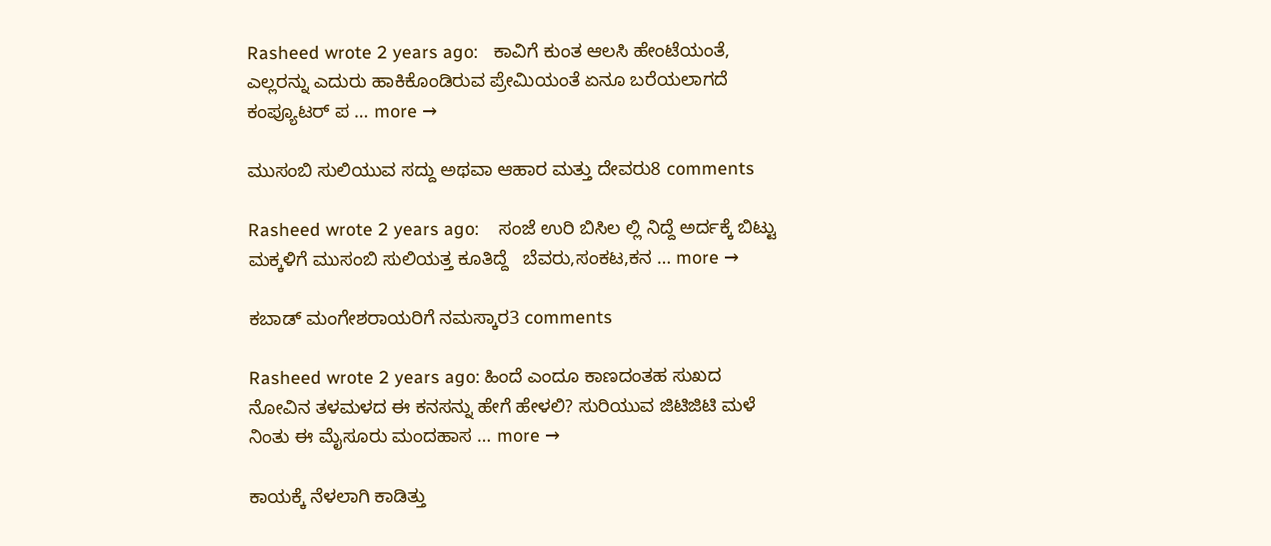Rasheed wrote 2 years ago:   ಕಾವಿಗೆ ಕುಂತ ಆಲಸಿ ಹೇಂಟೆಯಂತೆ, ಎಲ್ಲರನ್ನು ಎದುರು ಹಾಕಿಕೊಂಡಿರುವ ಪ್ರೇಮಿಯಂತೆ ಏನೂ ಬರೆಯಲಾಗದೆ ಕಂಪ್ಯೂಟರ್ ಪ … more →

ಮುಸಂಬಿ ಸುಲಿಯುವ ಸದ್ದು ಅಥವಾ ಆಹಾರ ಮತ್ತು ದೇವರು8 comments

Rasheed wrote 2 years ago:    ಸಂಜೆ ಉರಿ ಬಿಸಿಲ ಲ್ಲಿ ನಿದ್ದೆ ಅರ್ದಕ್ಕೆ ಬಿಟ್ಟು ಮಕ್ಕಳಿಗೆ ಮುಸಂಬಿ ಸುಲಿಯತ್ತ ಕೂತಿದ್ದೆ   ಬೆವರು,ಸಂಕಟ,ಕನ … more →

ಕಬಾಡ್ ಮಂಗೇಶರಾಯರಿಗೆ ನಮಸ್ಕಾರ3 comments

Rasheed wrote 2 years ago: ಹಿಂದೆ ಎಂದೂ ಕಾಣದಂತಹ ಸುಖದ ನೋವಿನ ತಳಮಳದ ಈ ಕನಸನ್ನು ಹೇಗೆ ಹೇಳಲಿ? ಸುರಿಯುವ ಜಿಟಿಜಿಟಿ ಮಳೆ ನಿಂತು ಈ ಮೈಸೂರು ಮಂದಹಾಸ … more →

ಕಾಯಕ್ಕೆ ನೆಳಲಾಗಿ ಕಾಡಿತ್ತು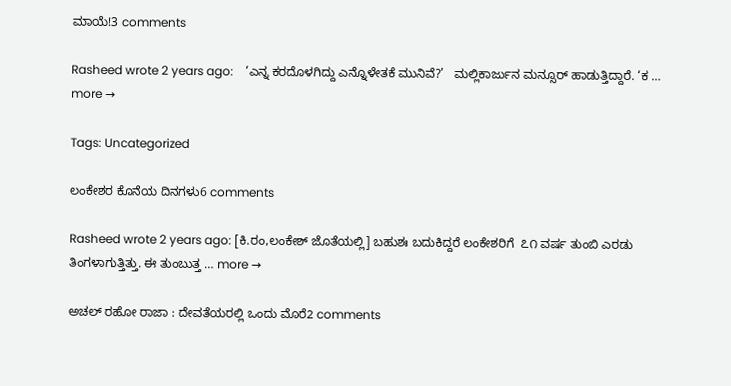ಮಾಯೆ!3 comments

Rasheed wrote 2 years ago:    ‘ಎನ್ನ ಕರದೊಳಗಿದ್ದು ಎನ್ನೊಳೇತಕೆ ಮುನಿವೆ?’   ಮಲ್ಲಿಕಾರ್ಜುನ ಮನ್ಸೂರ್ ಹಾಡುತ್ತಿದ್ದಾರೆ. ‘ಕ … more →

Tags: Uncategorized

ಲಂಕೇಶರ ಕೊನೆಯ ದಿನಗಳು6 comments

Rasheed wrote 2 years ago: [ಕಿ.ರಂ,ಲಂಕೇಶ್ ಜೊತೆಯಲ್ಲಿ] ಬಹುಶಃ ಬದುಕಿದ್ದರೆ ಲಂಕೇಶರಿಗೆ  ೭೧ ವರ್ಷ ತುಂಬಿ ಎರಡು ತಿಂಗಳಾಗುತ್ತಿತ್ತು. ಈ ತುಂಬುತ್ತ … more →

ಅಚಲ್ ರಹೋ ರಾಜಾ : ದೇವತೆಯರಲ್ಲಿ ಒಂದು ಮೊರೆ2 comments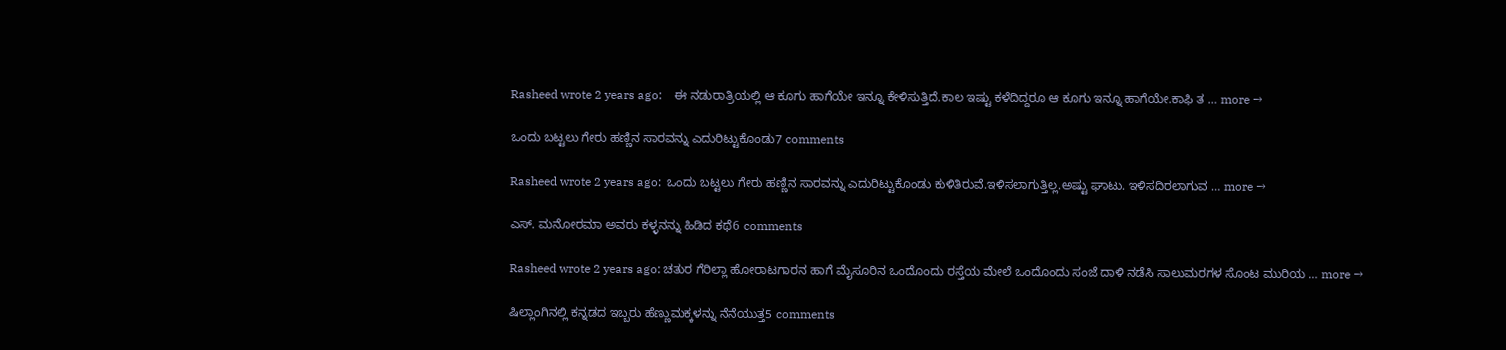Rasheed wrote 2 years ago:    ಈ ನಡುರಾತ್ರಿಯಲ್ಲಿ ಆ ಕೂಗು ಹಾಗೆಯೇ ಇನ್ನೂ ಕೇಳಿಸುತ್ತಿದೆ.ಕಾಲ ಇಷ್ಟು ಕಳೆದಿದ್ದರೂ ಆ ಕೂಗು ಇನ್ನೂ ಹಾಗೆಯೇ.ಕಾಫಿ ತ … more →

ಒಂದು ಬಟ್ಟಲು ಗೇರು ಹಣ್ಣಿನ ಸಾರವನ್ನು ಎದುರಿಟ್ಟುಕೊಂಡು7 comments

Rasheed wrote 2 years ago:  ಒಂದು ಬಟ್ಟಲು ಗೇರು ಹಣ್ಣಿನ ಸಾರವನ್ನು ಎದುರಿಟ್ಟುಕೊಂಡು ಕುಳಿತಿರುವೆ.ಇಳಿಸಲಾಗುತ್ತಿಲ್ಲ.ಅಷ್ಟು ಘಾಟು. ಇಳಿಸದಿರಲಾಗುವ … more →

ಎಸ್. ಮನೋರಮಾ ಅವರು ಕಳ್ಳನನ್ನು ಹಿಡಿದ ಕಥೆ6 comments

Rasheed wrote 2 years ago: ಚತುರ ಗೆರಿಲ್ಲಾ ಹೋರಾಟಗಾರನ ಹಾಗೆ ಮೈಸೂರಿನ ಒಂದೊಂದು ರಸ್ತೆಯ ಮೇಲೆ ಒಂದೊಂದು ಸಂಜೆ ದಾಳಿ ನಡೆಸಿ ಸಾಲುಮರಗಳ ಸೊಂಟ ಮುರಿಯ … more →

ಷಿಲ್ಲಾಂಗಿನಲ್ಲಿ ಕನ್ನಡದ ಇಬ್ಬರು ಹೆಣ್ಣುಮಕ್ಕಳನ್ನು ನೆನೆಯುತ್ತ5 comments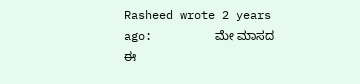Rasheed wrote 2 years ago:         ಮೇ ಮಾಸದ ಈ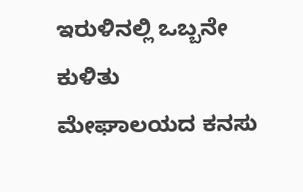ಇರುಳಿನಲ್ಲಿ ಒಬ್ಬನೇ ಕುಳಿತು ಮೇಘಾಲಯದ ಕನಸು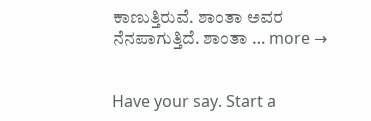ಕಾಣುತ್ತಿರುವೆ. ಶಾಂತಾ ಅವರ ನೆನಪಾಗುತ್ತಿದೆ. ಶಾಂತಾ … more →


Have your say. Start a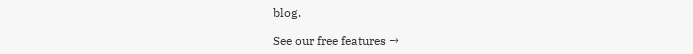blog.

See our free features →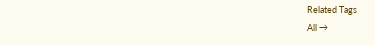Related Tags
All →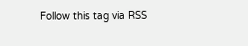Follow this tag via RSS